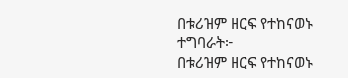በቱሪዝም ዘርፍ የተከናወኑ ተግባራት፦
በቱሪዝም ዘርፍ የተከናወኑ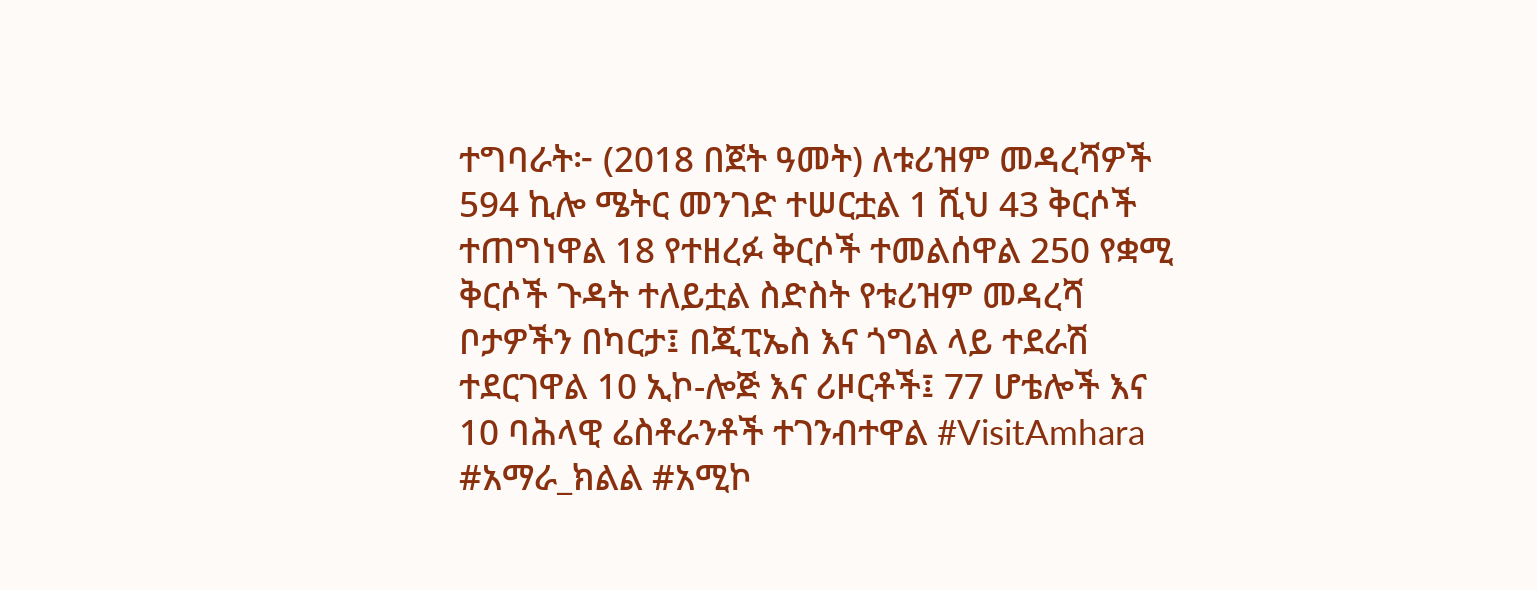ተግባራት፦ (2018 በጀት ዓመት) ለቱሪዝም መዳረሻዎች 594 ኪሎ ሜትር መንገድ ተሠርቷል 1 ሺህ 43 ቅርሶች ተጠግነዋል 18 የተዘረፉ ቅርሶች ተመልሰዋል 250 የቋሚ ቅርሶች ጉዳት ተለይቷል ስድስት የቱሪዝም መዳረሻ ቦታዎችን በካርታ፤ በጂፒኤስ እና ጎግል ላይ ተደራሽ ተደርገዋል 10 ኢኮ-ሎጅ እና ሪዞርቶች፤ 77 ሆቴሎች እና 10 ባሕላዊ ሬስቶራንቶች ተገንብተዋል #VisitAmhara #አማራ_ክልል #አሚኮ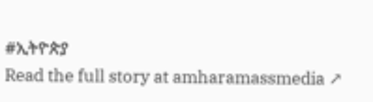#ኢትዮጵያ
Read the full story at amharamassmedia ↗